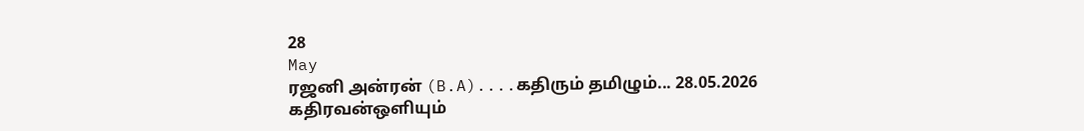28
May
ரஜனி அன்ரன் (B.A)....கதிரும் தமிழும்... 28.05.2026
கதிரவன்ஒளியும்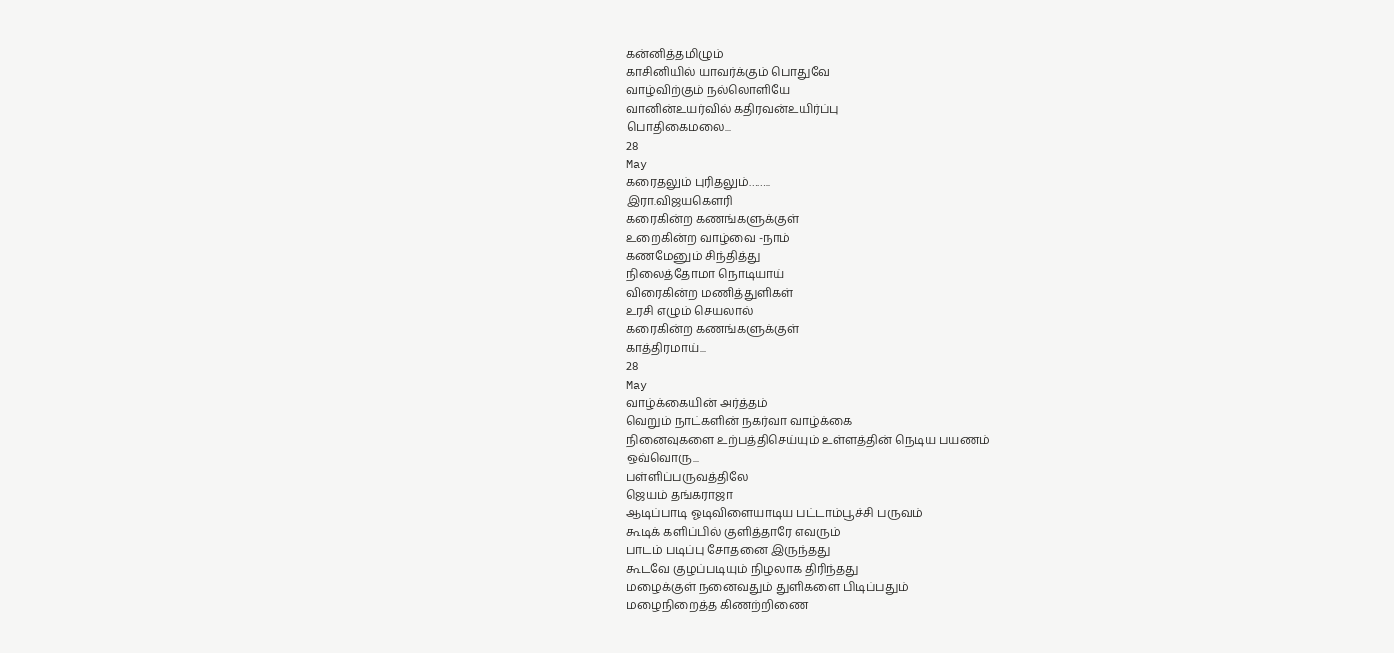கன்னித்தமிழும்
காசினியில் யாவர்க்கும் பொதுவே
வாழ்விற்கும் நல்லொளியே
வானின்உயர்வில் கதிரவன்உயிர்ப்பு
பொதிகைமலை...
28
May
கரைதலும் புரிதலும்……..
இரா.விஜயகௌரி
கரைகின்ற கணங்களுக்குள்
உறைகின்ற வாழ்வை -நாம்
கணமேனும் சிந்தித்து
நிலைத்தோமா நொடியாய்
விரைகின்ற மணித்துளிகள்
உரசி எழும் செயலால்
கரைகின்ற கணங்களுக்குள்
காத்திரமாய்...
28
May
வாழ்க்கையின் அர்த்தம்
வெறும் நாட்களின் நகர்வா வாழ்க்கை
நினைவுகளை உற்பத்திசெய்யும் உள்ளத்தின் நெடிய பயணம்
ஒவ்வொரு...
பள்ளிப்பருவத்திலே
ஜெயம் தங்கராஜா
ஆடிப்பாடி ஓடிவிளையாடிய பட்டாம்பூச்சி பருவம்
கூடிக் களிப்பில் குளித்தாரே எவரும்
பாடம் படிப்பு சோதனை இருந்தது
கூடவே குழப்படியும் நிழலாக திரிந்தது
மழைக்குள் நனைவதும் துளிகளை பிடிப்பதும்
மழைநிறைத்த கிணற்றிணை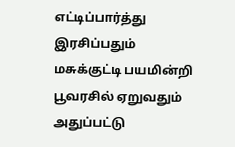எட்டிப்பார்த்து இரசிப்பதும்
மசுக்குட்டி பயமின்றி பூவரசில் ஏறுவதும்
அதுப்பட்டு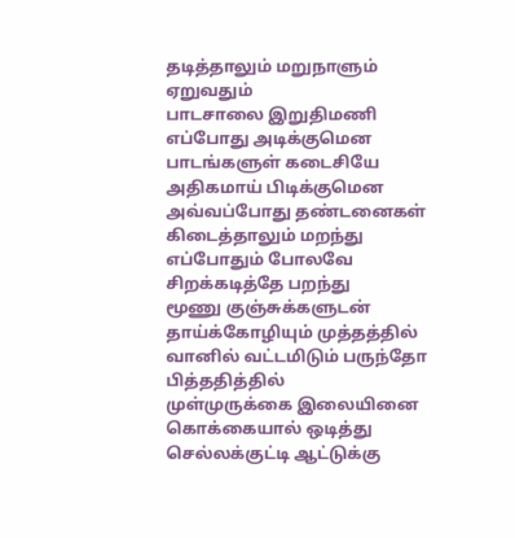தடித்தாலும் மறுநாளும் ஏறுவதும்
பாடசாலை இறுதிமணி எப்போது அடிக்குமென
பாடங்களுள் கடைசியே அதிகமாய் பிடிக்குமென
அவ்வப்போது தண்டனைகள் கிடைத்தாலும் மறந்து
எப்போதும் போலவே சிறக்கடித்தே பறந்து
மூணு குஞ்சுக்களுடன் தாய்க்கோழியும் முத்தத்தில்
வானில் வட்டமிடும் பருந்தோ பித்ததித்தில்
முள்முருக்கை இலையினை கொக்கையால் ஒடித்து
செல்லக்குட்டி ஆட்டுக்கு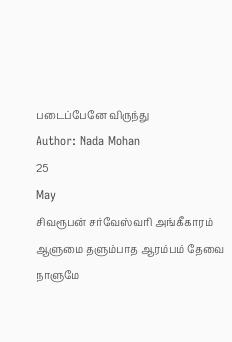படைப்பேனே விருந்து
Author: Nada Mohan
25
May
சிவரூபன் சர்வேஸ்வரி அங்கீகாரம்
ஆளுமை தளும்பாத ஆரம்பம் தேவை
நாளுமே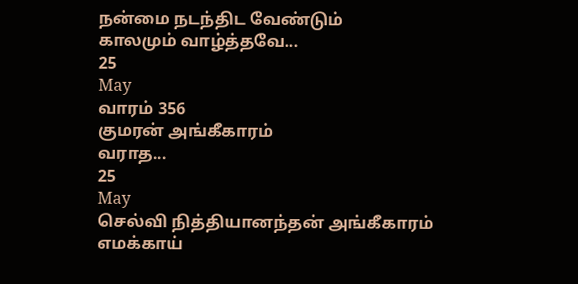நன்மை நடந்திட வேண்டும்
காலமும் வாழ்த்தவே...
25
May
வாரம் 356
குமரன் அங்கீகாரம்
வராத...
25
May
செல்வி நித்தியானந்தன் அங்கீகாரம்
எமக்காய்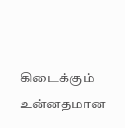கிடைக்கும்
உன்னதமான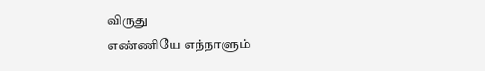விருது
எண்ணியே எந்நாளும்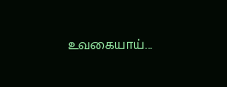உவகையாய்...